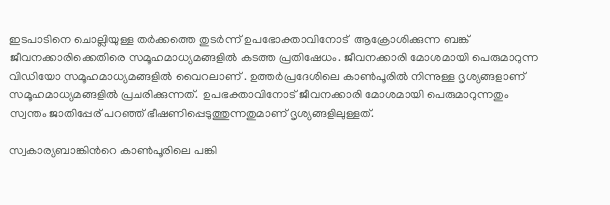ഇടപാടിനെ ചൊല്ലിയുള്ള തര്‍ക്കത്തെ തുടര്‍ന്ന് ഉപഭോക്താവിനോട്  ആക്രോശിക്കുന്ന ബങ്ക്  ജീവനക്കാരിക്കെതിരെ സമൂഹമാധ്യമങ്ങളില്‍ കടത്ത പ്രതിഷേധം. ജീവനക്കാരി മോശമായി പെരുമാറുന്ന വിഡിയോ സമൂഹമാധ്യമങ്ങളില്‍ വൈറലാണ് . ഉത്തർപ്രദേശിലെ കാൺപൂരില്‍ നിന്നുള്ള ദൃശ്യങ്ങളാണ് സമൂഹമാധ്യമങ്ങളില്‍ പ്രചരിക്കുന്നത്.  ഉപഭക്താവിനോട് ജീവനക്കാരി മോശമായി പെരുമാറുന്നതും സ്വന്തം ജാതിപ്പേര് പറഞ്ഞ് ഭീഷണിപ്പെടുത്തുന്നതുമാണ് ദൃശ്യങ്ങളിലുള്ളത്.

സ്വകാര്യബാങ്കിന്‍റെ കാൺപൂരിലെ പങ്കി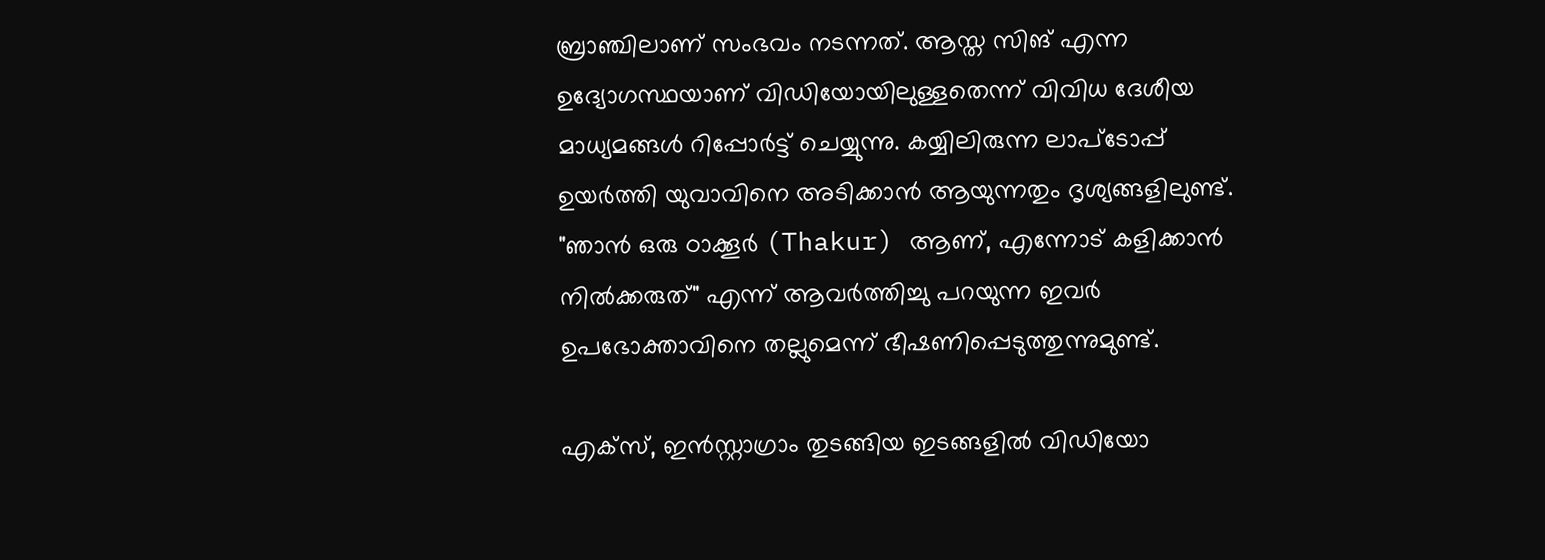ബ്രാഞ്ചിലാണ് സംഭവം നടന്നത്. ആസ്ത സിങ് എന്ന ഉദ്യോഗസ്ഥയാണ് വിഡിയോയിലുള്ളതെന്ന് വിവിധ ദേശീയ മാധ്യമങ്ങള്‍ റിപ്പോര്‍ട്ട് ചെയ്യുന്നു. കയ്യിലിരുന്ന ലാപ്ടോപ്പ് ഉയർത്തി യുവാവിനെ അടിക്കാൻ ആയുന്നതും ദൃശ്യങ്ങളിലുണ്ട്. "ഞാൻ ഒരു ഠാക്കൂർ (Thakur) ആണ്, എന്നോട് കളിക്കാൻ നിൽക്കരുത്" എന്ന് ആവർത്തിച്ചു പറയുന്ന ഇവർ ഉപഭോക്താവിനെ തല്ലുമെന്ന് ഭീഷണിപ്പെടുത്തുന്നുമുണ്ട്.

എക്സ്, ഇൻസ്റ്റാഗ്രാം തുടങ്ങിയ ഇടങ്ങളിൽ വിഡിയോ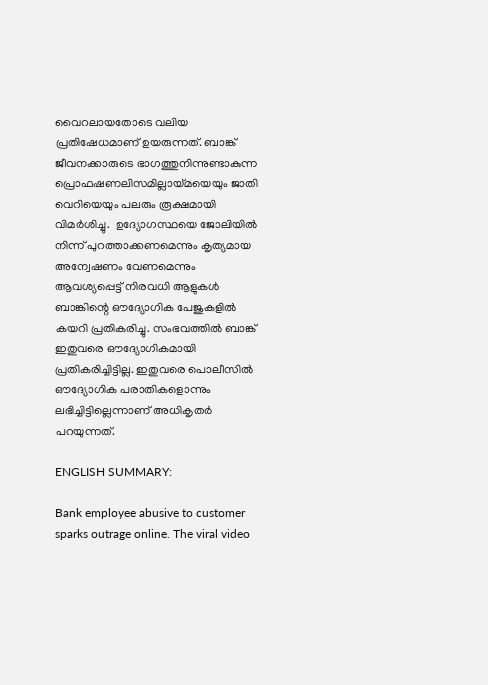വൈറലായതോടെ വലിയ പ്രതിഷേധമാണ് ഉയരുന്നത്. ബാങ്ക് ജീവനക്കാരുടെ ഭാഗത്തുനിന്നുണ്ടാകുന്ന പ്രൊഫഷണലിസമില്ലായ്മയെയും ജാതി വെറിയെയും പലരും രൂക്ഷമായി വിമർശിച്ചു.  ഉദ്യോഗസ്ഥയെ ജോലിയിൽ നിന്ന് പുറത്താക്കണമെന്നും കൃത്യമായ അന്വേഷണം വേണമെന്നും ആവശ്യപ്പെട്ട് നിരവധി ആളുകൾ ബാങ്കിന്റെ ഔദ്യോഗിക പേജുകളിൽ കയറി പ്രതികരിച്ചു. സംഭവത്തിൽ ബാങ്ക് ഇതുവരെ ഔദ്യോഗികമായി പ്രതികരിച്ചിട്ടില്ല. ഇതുവരെ പൊലീസിൽ ഔദ്യോഗിക പരാതികളൊന്നും ലഭിച്ചിട്ടില്ലെന്നാണ് അധികൃതർ പറയുന്നത്.

ENGLISH SUMMARY:

Bank employee abusive to customer sparks outrage online. The viral video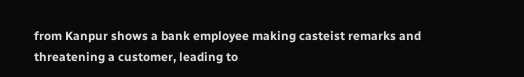from Kanpur shows a bank employee making casteist remarks and threatening a customer, leading to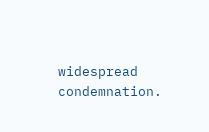widespread condemnation.